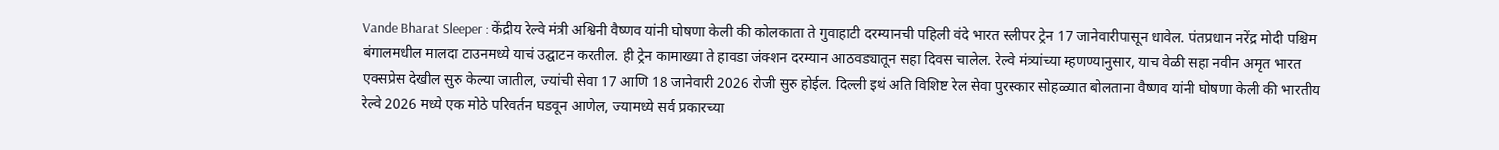Vande Bharat Sleeper : केंद्रीय रेल्वे मंत्री अश्विनी वैष्णव यांनी घोषणा केली की कोलकाता ते गुवाहाटी दरम्यानची पहिली वंदे भारत स्लीपर ट्रेन 17 जानेवारीपासून धावेल. पंतप्रधान नरेंद्र मोदी पश्चिम बंगालमधील मालदा टाउनमध्ये याचं उद्घाटन करतील. ही ट्रेन कामाख्या ते हावडा जंक्शन दरम्यान आठवड्यातून सहा दिवस चालेल. रेल्वे मंत्र्यांच्या म्हणण्यानुसार, याच वेळी सहा नवीन अमृत भारत एक्सप्रेस देखील सुरु केल्या जातील, ज्यांची सेवा 17 आणि 18 जानेवारी 2026 रोजी सुरु होईल. दिल्ली इथं अति विशिष्ट रेल सेवा पुरस्कार सोहळ्यात बोलताना वैष्णव यांनी घोषणा केली की भारतीय रेल्वे 2026 मध्ये एक मोठे परिवर्तन घडवून आणेल, ज्यामध्ये सर्व प्रकारच्या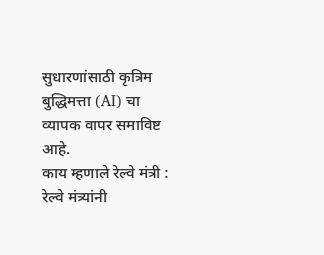सुधारणांसाठी कृत्रिम बुद्धिमत्ता (AI) चा व्यापक वापर समाविष्ट आहे.
काय म्हणाले रेल्वे मंत्री :
रेल्वे मंत्र्यांनी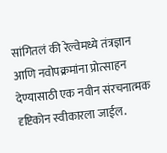सांगितलं की रेल्वेमध्ये तंत्रज्ञान आणि नवोपक्रमांना प्रोत्साहन देण्यासाठी एक नवीन संरचनात्मक दृष्टिकोन स्वीकारला जाईल.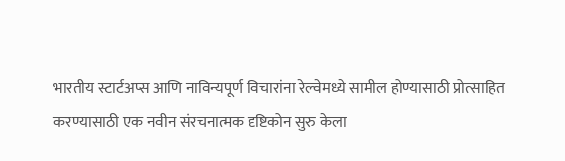भारतीय स्टार्टअप्स आणि नाविन्यपूर्ण विचारांना रेल्वेमध्ये सामील होण्यासाठी प्रोत्साहित करण्यासाठी एक नवीन संरचनात्मक दृष्टिकोन सुरु केला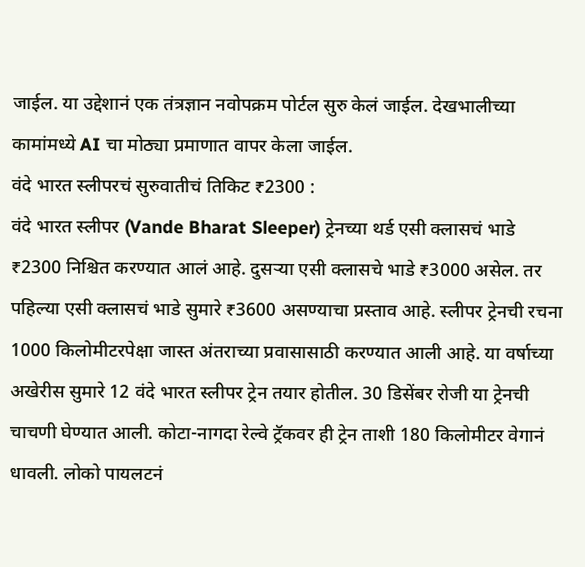जाईल. या उद्देशानं एक तंत्रज्ञान नवोपक्रम पोर्टल सुरु केलं जाईल. देखभालीच्या कामांमध्ये AI चा मोठ्या प्रमाणात वापर केला जाईल.
वंदे भारत स्लीपरचं सुरुवातीचं तिकिट ₹2300 :
वंदे भारत स्लीपर (Vande Bharat Sleeper) ट्रेनच्या थर्ड एसी क्लासचं भाडे ₹2300 निश्चित करण्यात आलं आहे. दुसऱ्या एसी क्लासचे भाडे ₹3000 असेल. तर पहिल्या एसी क्लासचं भाडे सुमारे ₹3600 असण्याचा प्रस्ताव आहे. स्लीपर ट्रेनची रचना 1000 किलोमीटरपेक्षा जास्त अंतराच्या प्रवासासाठी करण्यात आली आहे. या वर्षाच्या अखेरीस सुमारे 12 वंदे भारत स्लीपर ट्रेन तयार होतील. 30 डिसेंबर रोजी या ट्रेनची चाचणी घेण्यात आली. कोटा-नागदा रेल्वे ट्रॅकवर ही ट्रेन ताशी 180 किलोमीटर वेगानं धावली. लोको पायलटनं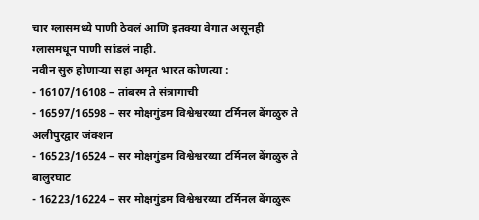चार ग्लासमध्ये पाणी ठेवलं आणि इतक्या वेगात असूनही ग्लासमधून पाणी सांडलं नाही.
नवीन सुरु होणाऱ्या सहा अमृत भारत कोणत्या :
- 16107/16108 – तांबरम ते संत्रागाची
- 16597/16598 – सर मोक्षगुंडम विश्वेश्वरय्या टर्मिनल बेंगळुरु ते अलीपुरद्वार जंक्शन
- 16523/16524 – सर मोक्षगुंडम विश्वेश्वरय्या टर्मिनल बेंगळुरु ते बालुरघाट
- 16223/16224 – सर मोक्षगुंडम विश्वेश्वरय्या टर्मिनल बेंगळुरू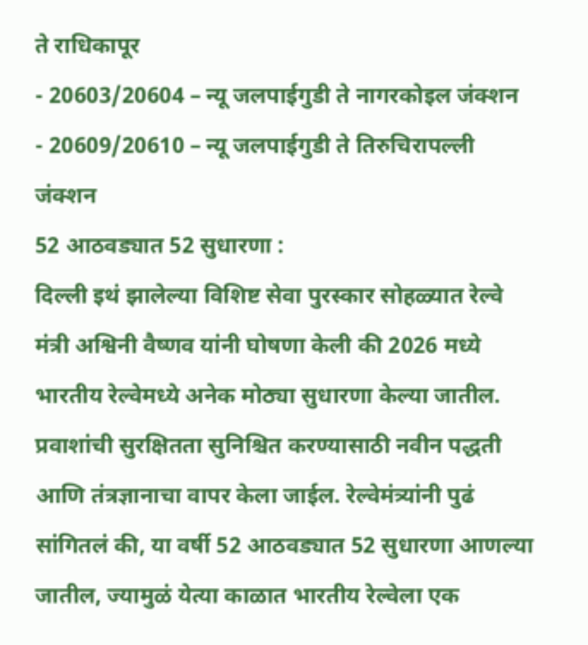ते राधिकापूर
- 20603/20604 – न्यू जलपाईगुडी ते नागरकोइल जंक्शन
- 20609/20610 – न्यू जलपाईगुडी ते तिरुचिरापल्ली जंक्शन
52 आठवड्यात 52 सुधारणा :
दिल्ली इथं झालेल्या विशिष्ट सेवा पुरस्कार सोहळ्यात रेल्वे मंत्री अश्विनी वैष्णव यांनी घोषणा केली की 2026 मध्ये भारतीय रेल्वेमध्ये अनेक मोठ्या सुधारणा केल्या जातील. प्रवाशांची सुरक्षितता सुनिश्चित करण्यासाठी नवीन पद्धती आणि तंत्रज्ञानाचा वापर केला जाईल. रेल्वेमंत्र्यांनी पुढं सांगितलं की, या वर्षी 52 आठवड्यात 52 सुधारणा आणल्या जातील, ज्यामुळं येत्या काळात भारतीय रेल्वेला एक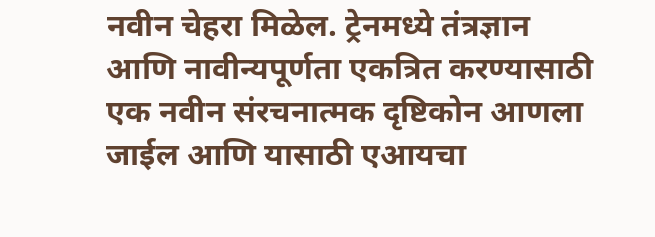नवीन चेहरा मिळेल. ट्रेनमध्ये तंत्रज्ञान आणि नावीन्यपूर्णता एकत्रित करण्यासाठी एक नवीन संरचनात्मक दृष्टिकोन आणला जाईल आणि यासाठी एआयचा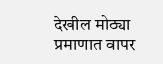देखील मोठ्या प्रमाणात वापर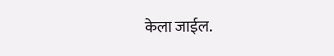केला जाईल.